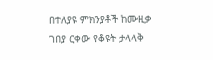በተለያዩ ምክንያቶች ከሙዚቃ ገበያ ርቀው የቆዩት ታላላቅ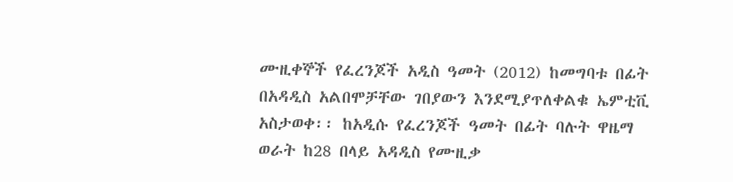ሙዚቀኞች የፈረንጆች አዲስ ዓመት (2012) ከመግባቱ በፊት በአዳዲስ አልበሞቻቸው ገበያውን እንደሚያጥለቀልቁ ኤምቲቪ አስታወቀ፡፡ ከአዲሱ የፈረንጆች ዓመት በፊት ባሉት ዋዜማ ወራት ከ28 በላይ አዳዲስ የሙዚቃ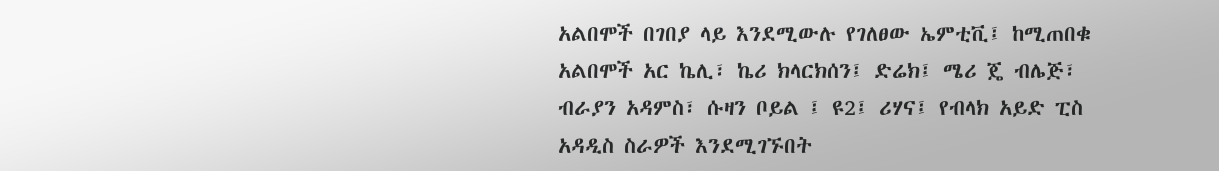አልበሞች በገበያ ላይ እንደሚውሉ የገለፀው ኤምቲቪ፤ ከሚጠበቁ
አልበሞች አር ኬሊ፣ ኬሪ ክላርክሰን፤ ድሬክ፤ ሜሪ ጄ ብሌጅ፣ ብራያን አዳምስ፣ ሱዛን ቦይል ፤ ዩ2፤ ሪሃና፤ የብላክ አይድ ፒስ አዳዲስ ስራዎች እንደሚገኙበት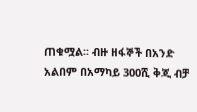ጠቁሟል፡፡ ብዙ ዘፋኞች በአንድ አልበም በአማካይ 300ሺ ቅጂ ብቻ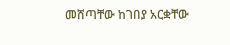መሸጣቸው ከገበያ አርቋቸው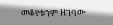መቆየቱንም ዘገባው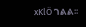xKlÖ ገልል፡፡